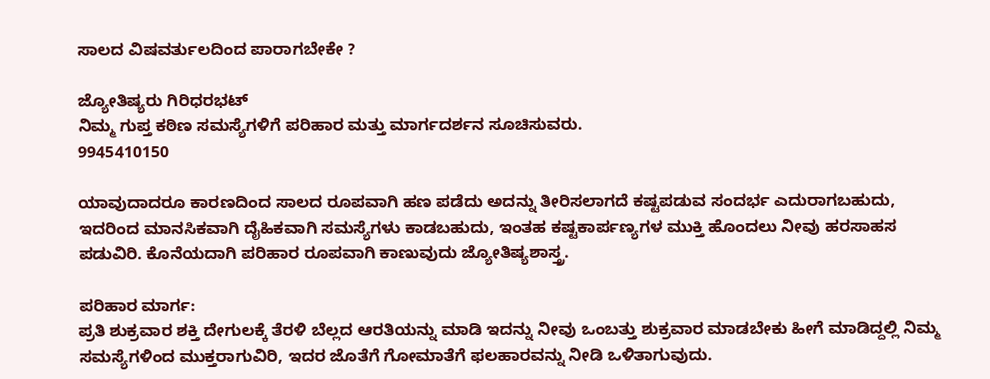ಸಾಲದ ವಿಷವರ್ತುಲದಿಂದ ಪಾರಾಗಬೇಕೇ ?

ಜ್ಯೋತಿಷ್ಯರು ಗಿರಿಧರಭಟ್
ನಿಮ್ಮ ಗುಪ್ತ ಕಠಿಣ ಸಮಸ್ಯೆಗಳಿಗೆ ಪರಿಹಾರ ಮತ್ತು ಮಾರ್ಗದರ್ಶನ ಸೂಚಿಸುವರು.
9945410150

ಯಾವುದಾದರೂ ಕಾರಣದಿಂದ ಸಾಲದ ರೂಪವಾಗಿ ಹಣ ಪಡೆದು ಅದನ್ನು ತೀರಿಸಲಾಗದೆ ಕಷ್ಟಪಡುವ ಸಂದರ್ಭ ಎದುರಾಗಬಹುದು, ಇದರಿಂದ ಮಾನಸಿಕವಾಗಿ ದೈಹಿಕವಾಗಿ ಸಮಸ್ಯೆಗಳು ಕಾಡಬಹುದು, ಇಂತಹ ಕಷ್ಟಕಾರ್ಪಣ್ಯಗಳ ಮುಕ್ತಿ ಹೊಂದಲು ನೀವು ಹರಸಾಹಸ ಪಡುವಿರಿ. ಕೊನೆಯದಾಗಿ ಪರಿಹಾರ ರೂಪವಾಗಿ ಕಾಣುವುದು ಜ್ಯೋತಿಷ್ಯಶಾಸ್ತ್ರ.

ಪರಿಹಾರ ಮಾರ್ಗ:
ಪ್ರತಿ ಶುಕ್ರವಾರ ಶಕ್ತಿ ದೇಗುಲಕ್ಕೆ ತೆರಳಿ ಬೆಲ್ಲದ ಆರತಿಯನ್ನು ಮಾಡಿ ಇದನ್ನು ನೀವು ಒಂಬತ್ತು ಶುಕ್ರವಾರ ಮಾಡಬೇಕು ಹೀಗೆ ಮಾಡಿದ್ದಲ್ಲಿ ನಿಮ್ಮ ಸಮಸ್ಯೆಗಳಿಂದ ಮುಕ್ತರಾಗುವಿರಿ, ಇದರ ಜೊತೆಗೆ ಗೋಮಾತೆಗೆ ಫಲಹಾರವನ್ನು ನೀಡಿ ಒಳಿತಾಗುವುದು.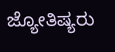ಜ್ಯೋತಿಷ್ಯರು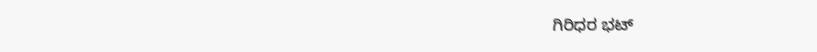ಗಿರಿಧರ ಭಟ್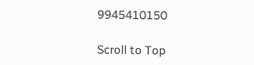9945410150

Scroll to Top